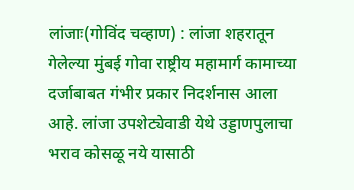लांजाः(गोविंद चव्हाण) : लांजा शहरातून गेलेल्या मुंबई गोवा राष्ट्रीय महामार्ग कामाच्या दर्जाबाबत गंभीर प्रकार निदर्शनास आला आहे. लांजा उपशेट्येवाडी येथे उड्डाणपुलाचा भराव कोसळू नये यासाठी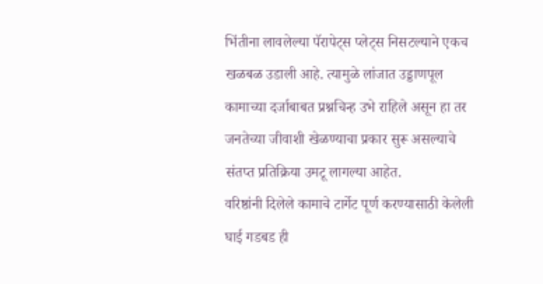भिंतीना लावलेल्या पॅरापेट्स प्लेट्स निसटल्याने एकच खळबळ उडाली आहे. त्यामुळे लांजात उड्डाणपूल कामाच्या दर्जाबाबत प्रश्नचिन्ह उभे राहिले असून हा तर जनतेच्या जीवाशी खेळण्याचा प्रकार सुरू असल्याचे संतप्त प्रतिक्रिया उमटू लागल्या आहेत.
वरिष्ठांनी दिलेले कामाचे टार्गेट पूर्ण करण्यासाठी केलेली घाई गडबड ही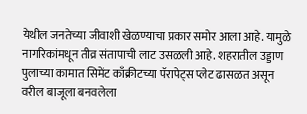येथील जनतेच्या जीवाशी खेळण्याचा प्रकार समोर आला आहे. यामुळे नागरिकांमधून तीव्र संतापाची लाट उसळली आहे. शहरातील उड्डाण पुलाच्या कामात सिमेंट काँक्रीटच्या पॅरापेट्स प्लेट ढासळत असून वरील बाजूला बनवलेला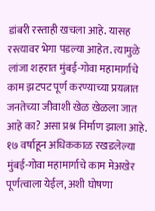डांबरी रस्ताही खचला आहे. यासह रस्त्यावर भेगा पडल्या आहेत. त्यामुळे लांजा शहरात मुंबई-गोवा महामार्गाचे काम झटपट पूर्ण करण्याच्या प्रयत्नात जनतेच्या जीवाशी खेळ खेळला जात आहे का? असा प्रश्न निर्माण झाला आहे. १७ वर्षाहून अधिककाळ रखडलेल्या मुंबई-गोवा महामार्गाचे काम मेअखेर पूर्णत्वाला येईल, अशी घोषणा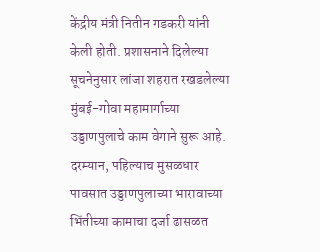केंद्रीय मंत्री नितीन गडकरी यांनी केली होती. प्रशासनाने दिलेल्या सूचनेनुसार लांजा शहरात रखडलेल्या मुंबई-गोवा महामार्गाच्या उड्डाणपुलाचे काम वेगाने सुरू आहे.
दरम्यान, पहिल्याच मुसळधार पावसात उड्डाणपुलाच्या भारावाच्या भिंतीच्या कामाचा दर्जा ढासळत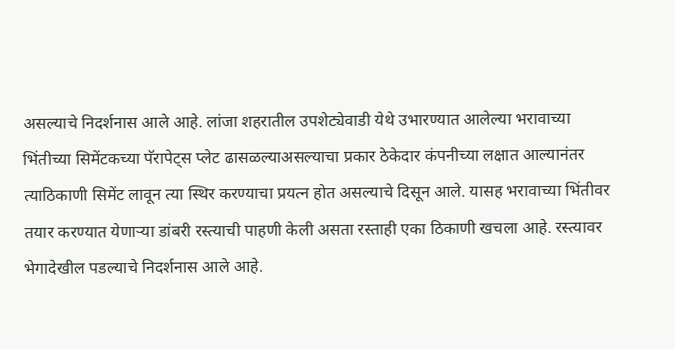असल्याचे निदर्शनास आले आहे. लांजा शहरातील उपशेट्येवाडी येथे उभारण्यात आलेल्या भरावाच्या भिंतीच्या सिमेंटकच्या पॅरापेट्स प्लेट ढासळल्याअसल्याचा प्रकार ठेकेदार कंपनीच्या लक्षात आल्यानंतर त्याठिकाणी सिमेंट लावून त्या स्थिर करण्याचा प्रयत्न होत असल्याचे दिसून आले. यासह भरावाच्या भिंतीवर तयार करण्यात येणाऱ्या डांबरी रस्त्याची पाहणी केली असता रस्ताही एका ठिकाणी खचला आहे. रस्त्यावर भेगादेखील पडल्याचे निदर्शनास आले आहे.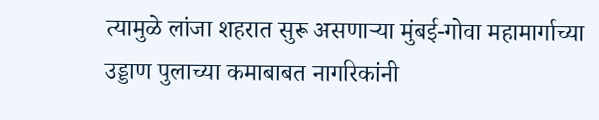त्यामुळे लांजा शहरात सुरू असणाऱ्या मुंबई-गोवा महामार्गाच्या उड्डाण पुलाच्या कमाबाबत नागरिकांनी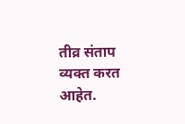तीव्र संताप व्यक्त करत आहेत.